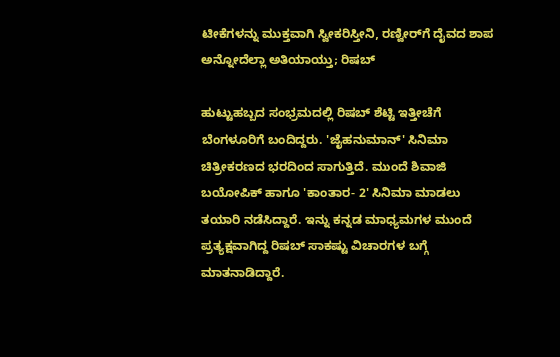ಟೀಕೆಗಳನ್ನು ಮುಕ್ತವಾಗಿ ಸ್ವೀಕರಿಸ್ತೀನಿ, ರಣ್ವೀರ್‌ಗೆ ದೈವದ ಶಾಪ ಅನ್ನೋದೆಲ್ಲಾ ಅತಿಯಾಯ್ತು; ರಿಷಬ್

ಹುಟ್ಟುಹಬ್ಬದ ಸಂಭ್ರಮದಲ್ಲಿ ರಿಷಬ್ ಶೆಟ್ಟಿ ಇತ್ತೀಚೆಗೆ ಬೆಂಗಳೂರಿಗೆ ಬಂದಿದ್ದರು. 'ಜೈಹನುಮಾನ್' ಸಿನಿಮಾ ಚಿತ್ರೀಕರಣದ ಭರದಿಂದ ಸಾಗುತ್ತಿದೆ. ಮುಂದೆ ಶಿವಾಜಿ ಬಯೋಪಿಕ್ ಹಾಗೂ 'ಕಾಂತಾರ- 2' ಸಿನಿಮಾ ಮಾಡಲು ತಯಾರಿ ನಡೆಸಿದ್ದಾರೆ. ಇನ್ನು ಕನ್ನಡ ಮಾಧ್ಯಮಗಳ ಮುಂದೆ ಪ್ರತ್ಯಕ್ಷವಾಗಿದ್ದ ರಿಷಬ್ ಸಾಕಷ್ಟು ವಿಚಾರಗಳ ಬಗ್ಗೆ ಮಾತನಾಡಿದ್ದಾರೆ.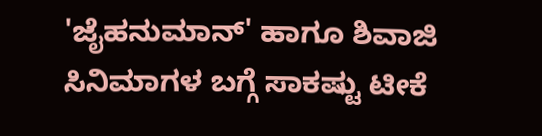'ಜೈಹನುಮಾನ್' ಹಾಗೂ ಶಿವಾಜಿ ಸಿನಿಮಾಗಳ ಬಗ್ಗೆ ಸಾಕಷ್ಟು ಟೀಕೆ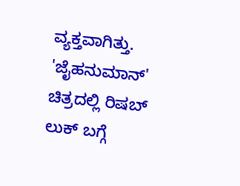ವ್ಯಕ್ತವಾಗಿತ್ತು. 'ಜೈಹನುಮಾನ್' ಚಿತ್ರದಲ್ಲಿ ರಿಷಬ್ ಲುಕ್ ಬಗ್ಗೆ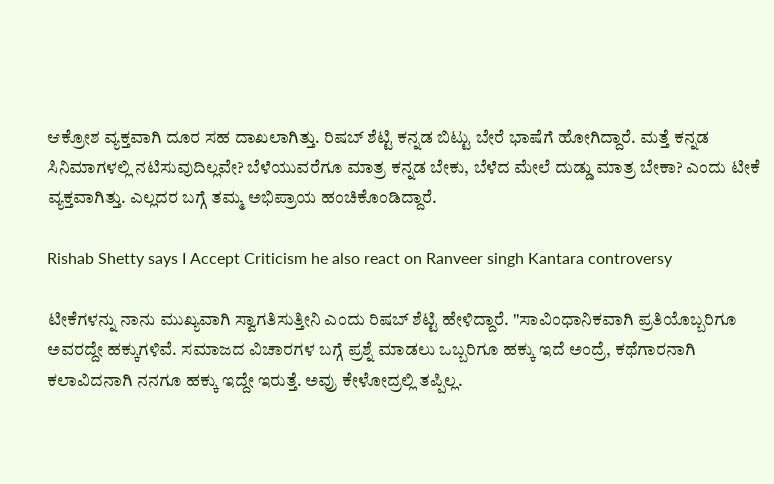ಆಕ್ರೋಶ ವ್ಯಕ್ತವಾಗಿ ದೂರ ಸಹ ದಾಖಲಾಗಿತ್ತು. ರಿಷಬ್ ಶೆಟ್ಟಿ ಕನ್ನಡ ಬಿಟ್ಟು ಬೇರೆ ಭಾಷೆಗೆ ಹೋಗಿದ್ದಾರೆ. ಮತ್ತೆ ಕನ್ನಡ ಸಿನಿಮಾಗಳಲ್ಲಿ ನಟಿಸುವುದಿಲ್ಲವೇ? ಬೆಳೆಯುವರೆಗೂ ಮಾತ್ರ ಕನ್ನಡ ಬೇಕು, ಬೆಳೆದ ಮೇಲೆ ದುಡ್ಡು ಮಾತ್ರ ಬೇಕಾ? ಎಂದು ಟೀಕೆ ವ್ಯಕ್ತವಾಗಿತ್ತು. ಎಲ್ಲದರ ಬಗ್ಗೆ ತಮ್ಮ ಅಭಿಪ್ರಾಯ ಹಂಚಿಕೊಂಡಿದ್ದಾರೆ.

Rishab Shetty says I Accept Criticism he also react on Ranveer singh Kantara controversy

ಟೀಕೆಗಳನ್ನು ನಾನು ಮುಖ್ಯವಾಗಿ ಸ್ವಾಗತಿಸುತ್ತೀನಿ ಎಂದು ರಿಷಬ್ ಶೆಟ್ಟಿ ಹೇಳಿದ್ದಾರೆ. "ಸಾವಿಂಧಾನಿಕವಾಗಿ ಪ್ರತಿಯೊಬ್ಬರಿಗೂ ಅವರದ್ದೇ ಹಕ್ಕುಗಳಿವೆ. ಸಮಾಜದ ವಿಚಾರಗಳ ಬಗ್ಗೆ ಪ್ರಶ್ನೆ ಮಾಡಲು ಒಬ್ಬರಿಗೂ ಹಕ್ಕು ಇದೆ ಅಂದ್ರೆ, ಕಥೆಗಾರನಾಗಿ ಕಲಾವಿದನಾಗಿ ನನಗೂ ಹಕ್ಕು ಇದ್ದೇ ಇರುತ್ತೆ. ಅವ್ರು ಕೇಳೋದ್ರಲ್ಲಿ ತಪ್ಪಿಲ್ಲ.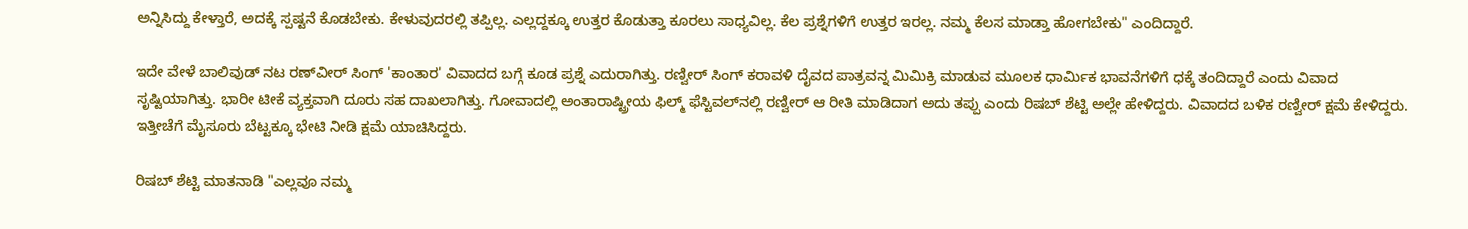ಅನ್ನಿಸಿದ್ದು ಕೇಳ್ತಾರೆ, ಅದಕ್ಕೆ ಸ್ಪಷ್ಟನೆ ಕೊಡಬೇಕು. ಕೇಳುವುದರಲ್ಲಿ ತಪ್ಪಿಲ್ಲ. ಎಲ್ಲದ್ದಕ್ಕೂ ಉತ್ತರ ಕೊಡುತ್ತಾ ಕೂರಲು ಸಾಧ್ಯವಿಲ್ಲ. ಕೆಲ ಪ್ರಶ್ನೆಗಳಿಗೆ ಉತ್ತರ ಇರಲ್ಲ. ನಮ್ಮ ಕೆಲಸ ಮಾಡ್ತಾ ಹೋಗಬೇಕು" ಎಂದಿದ್ದಾರೆ.

ಇದೇ ವೇಳೆ ಬಾಲಿವುಡ್ ನಟ ರಣ್‌ವೀರ್ ಸಿಂಗ್ 'ಕಾಂತಾರ' ವಿವಾದದ ಬಗ್ಗೆ ಕೂಡ ಪ್ರಶ್ನೆ ಎದುರಾಗಿತ್ತು. ರಣ್ವೀರ್ ಸಿಂಗ್ ಕರಾವಳಿ ದೈವದ ಪಾತ್ರವನ್ನ ಮಿಮಿಕ್ರಿ ಮಾಡುವ ಮೂಲಕ ಧಾರ್ಮಿಕ ಭಾವನೆಗಳಿಗೆ ಧಕ್ಕೆ ತಂದಿದ್ದಾರೆ ಎಂದು ವಿವಾದ ಸೃಷ್ಟಿಯಾಗಿತ್ತು. ಭಾರೀ ಟೀಕೆ ವ್ಯಕ್ತವಾಗಿ ದೂರು ಸಹ ದಾಖಲಾಗಿತ್ತು. ಗೋವಾದಲ್ಲಿ ಅಂತಾರಾಷ್ಟ್ರೀಯ ಫಿಲ್ಮ್ ಫೆಸ್ಟಿವಲ್‌ನಲ್ಲಿ ರಣ್ವೀರ್ ಆ ರೀತಿ ಮಾಡಿದಾಗ ಅದು ತಪ್ಪು ಎಂದು ರಿಷಬ್ ಶೆಟ್ಟಿ ಅಲ್ಲೇ ಹೇಳಿದ್ದರು. ವಿವಾದದ ಬಳಿಕ ರಣ್ವೀರ್ ಕ್ಷಮೆ ಕೇಳಿದ್ದರು. ಇತ್ತೀಚೆಗೆ ಮೈಸೂರು ಬೆಟ್ಟಕ್ಕೂ ಭೇಟಿ ನೀಡಿ ಕ್ಷಮೆ ಯಾಚಿಸಿದ್ದರು.

ರಿಷಬ್ ಶೆಟ್ಟಿ ಮಾತನಾಡಿ "ಎಲ್ಲವೂ ನಮ್ಮ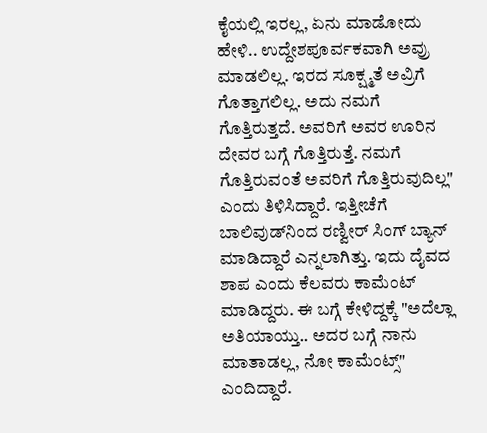ಕೈಯಲ್ಲಿ ಇರಲ್ಲ, ಏನು ಮಾಡೋದು ಹೇಳಿ.. ಉದ್ದೇಶಪೂರ್ವಕವಾಗಿ ಅವ್ರು ಮಾಡಲಿಲ್ಲ. ಇರದ ಸೂಕ್ಷ್ಮತೆ ಅವ್ರಿಗೆ ಗೊತ್ತಾಗಲಿಲ್ಲ. ಅದು ನಮಗೆ ಗೊತ್ತಿರುತ್ತದೆ. ಅವರಿಗೆ ಅವರ ಊರಿನ ದೇವರ ಬಗ್ಗೆ ಗೊತ್ತಿರುತ್ತೆ. ನಮಗೆ ಗೊತ್ತಿರುವಂತೆ ಅವರಿಗೆ ಗೊತ್ತಿರುವುದಿಲ್ಲ" ಎಂದು ತಿಳಿಸಿದ್ದಾರೆ. ಇತ್ತೀಚೆಗೆ ಬಾಲಿವುಡ್‌ನಿಂದ ರಣ್ವೀರ್ ಸಿಂಗ್ ಬ್ಯಾನ್ ಮಾಡಿದ್ದಾರೆ ಎನ್ನಲಾಗಿತ್ತು. ಇದು ದೈವದ ಶಾಪ ಎಂದು ಕೆಲವರು ಕಾಮೆಂಟ್ ಮಾಡಿದ್ದರು. ಈ ಬಗ್ಗೆ ಕೇಳಿದ್ದಕ್ಕೆ "ಅದೆಲ್ಲಾ ಅತಿಯಾಯ್ತು.. ಅದರ ಬಗ್ಗೆ ನಾನು ಮಾತಾಡಲ್ಲ, ನೋ ಕಾಮೆಂಟ್ಸ್" ಎಂದಿದ್ದಾರೆ.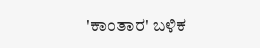'ಕಾಂತಾರ' ಬಳಿಕ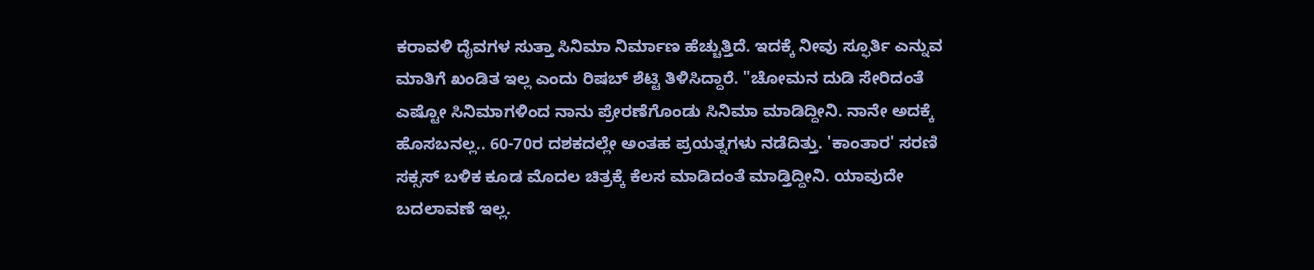ಕರಾವಳಿ ದೈವಗಳ ಸುತ್ತಾ ಸಿನಿಮಾ ನಿರ್ಮಾಣ ಹೆಚ್ಚುತ್ತಿದೆ. ಇದಕ್ಕೆ ನೀವು ಸ್ಫೂರ್ತಿ ಎನ್ನುವ ಮಾತಿಗೆ ಖಂಡಿತ ಇಲ್ಲ ಎಂದು ರಿಷಬ್ ಶೆಟ್ಟಿ ತಿಳಿಸಿದ್ದಾರೆ. "ಚೋಮನ ದುಡಿ ಸೇರಿದಂತೆ ಎಷ್ಟೋ ಸಿನಿಮಾಗಳಿಂದ ನಾನು ಪ್ರೇರಣೆಗೊಂಡು ಸಿನಿಮಾ ಮಾಡಿದ್ದೀನಿ. ನಾನೇ ಅದಕ್ಕೆ ಹೊಸಬನಲ್ಲ.. 60-70ರ ದಶಕದಲ್ಲೇ ಅಂತಹ ಪ್ರಯತ್ನಗಳು ನಡೆದಿತ್ತು. 'ಕಾಂತಾರ' ಸರಣಿ ಸಕ್ಸಸ್ ಬಳಿಕ ಕೂಡ ಮೊದಲ ಚಿತ್ರಕ್ಕೆ ಕೆಲಸ ಮಾಡಿದಂತೆ ಮಾಡ್ತಿದ್ದೀನಿ. ಯಾವುದೇ ಬದಲಾವಣೆ ಇಲ್ಲ.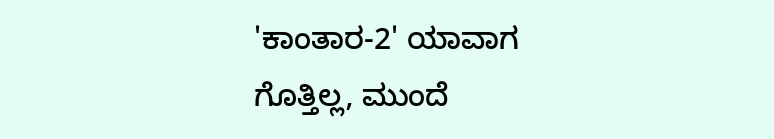'ಕಾಂತಾರ-2' ಯಾವಾಗ ಗೊತ್ತಿಲ್ಲ, ಮುಂದೆ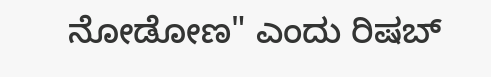ನೋಡೋಣ" ಎಂದು ರಿಷಬ್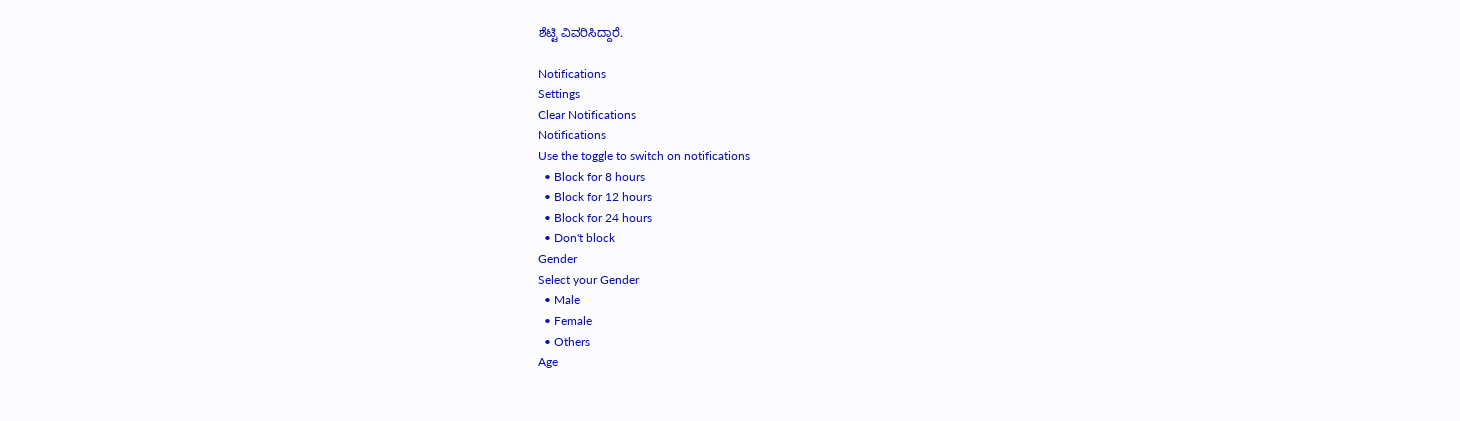ಶೆಟ್ಟಿ ವಿವರಿಸಿದ್ದಾರೆ.

Notifications
Settings
Clear Notifications
Notifications
Use the toggle to switch on notifications
  • Block for 8 hours
  • Block for 12 hours
  • Block for 24 hours
  • Don't block
Gender
Select your Gender
  • Male
  • Female
  • Others
Age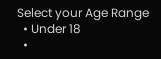Select your Age Range
  • Under 18
  •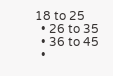18 to 25
  • 26 to 35
  • 36 to 45
  •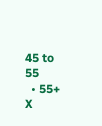45 to 55
  • 55+
X